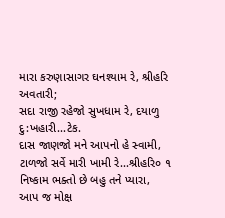મારા કરુણાસાગર ઘનશ્યામ રે, શ્રીહરિ અવતારી;
સદા રાજી રહેજો સુખધામ રે, દયાળુ દુ:ખહારી...ટેક.
દાસ જાણજો મને આપનો હે સ્વામી,
ટાળજો સર્વે મારી ખામી રે...શ્રીહરિ૦ ૧
નિષ્કામ ભક્તો છે બહુ તને પ્યારા,
આપ જ મોક્ષ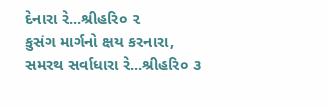દેનારા રે...શ્રીહરિ૦ ૨
કુસંગ માર્ગનો ક્ષય કરનારા,
સમરથ સર્વાધારા રે...શ્રીહરિ૦ ૩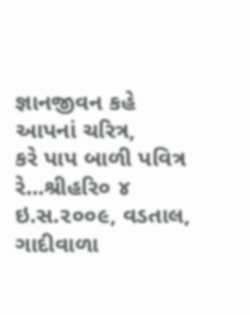જ્ઞાનજીવન કહે આપનાં ચરિત્ર,
કરે પાપ બાળી પવિત્ર રે...શ્રીહરિ૦ ૪
ઇ.સ.૨૦૦૯, વડતાલ, ગાદીવાળા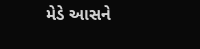મેડે આસને